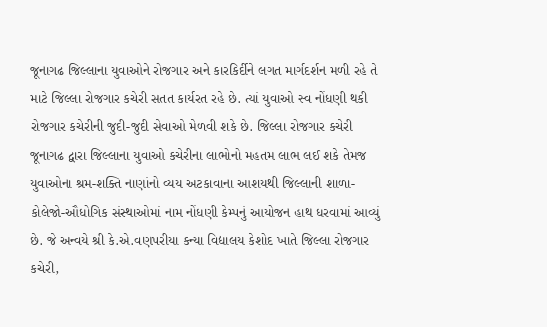જૂનાગઢ જિલ્લાના યુવાઓને રોજગાર અને કારકિર્દીને લગત માર્ગદર્શન મળી રહે તે માટે જિલ્લા રોજગાર કચેરી સતત કાર્યરત રહે છે. ત્યાં યુવાઓ સ્વ નોંધણી થકી રોજગાર કચેરીની જુદી-જુદી સેવાઓ મેળવી શકે છે. જિલ્લા રોજગાર કચેરી જૂનાગઢ દ્વારા જિલ્લાના યુવાઓ કચેરીના લાભોનો મહતમ લાભ લઈ શકે તેમજ યુવાઓના શ્રમ-શક્તિ નાણાંનો વ્યય અટકાવાના આશયથી જિલ્લાની શાળા-કોલેજો-ઔધોગિક સંસ્થાઓમાં નામ નોંધણી કેમ્પનું આયોજન હાથ ધરવામાં આવ્યું છે. જે અન્વયે શ્રી કે.એ.વણપરીયા કન્યા વિદ્યાલય કેશોદ ખાતે જિલ્લા રોજગાર કચેરી,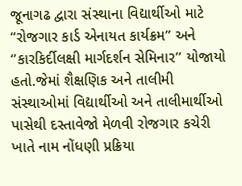જૂનાગઢ દ્વારા સંસ્થાના વિદ્યાર્થીઓ માટે “રોજગાર કાર્ડ એનાયત કાર્યક્રમ” અને ‘’કારકિર્દીલક્ષી માર્ગદર્શન સેમિનાર’’ યોજાયો હતો.જેમાં શૈક્ષણિક અને તાલીમી સંસ્થાઓમાં વિદ્યાર્થીઓ અને તાલીમાર્થીઓ પાસેથી દસ્તાવેજો મેળવી રોજગાર કચેરી ખાતે નામ નોંધણી પ્રક્રિયા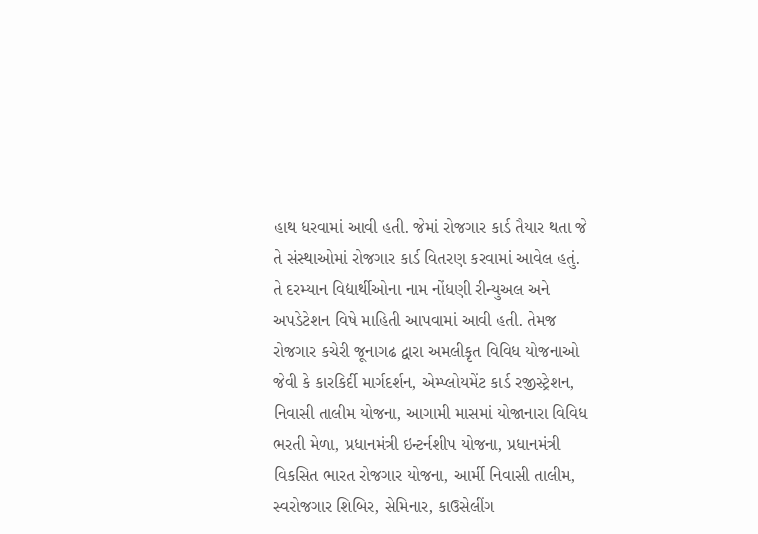હાથ ધરવામાં આવી હતી. જેમાં રોજગાર કાર્ડ તૈયાર થતા જે તે સંસ્થાઓમાં રોજગાર કાર્ડ વિતરણ કરવામાં આવેલ હતું. તે દરમ્યાન વિદ્યાર્થીઓના નામ નોંધણી રીન્યુઅલ અને અપડેટેશન વિષે માહિતી આપવામાં આવી હતી. તેમજ રોજગાર કચેરી જૂનાગઢ દ્વારા અમલીકૃત વિવિધ યોજનાઓ જેવી કે કારકિર્દી માર્ગદર્શન, એમ્પ્લોયમેંટ કાર્ડ રજીસ્ટ્રેશન, નિવાસી તાલીમ યોજના, આગામી માસમાં યોજાનારા વિવિધ ભરતી મેળા, પ્રધાનમંત્રી ઇન્ટર્નશીપ યોજના, પ્રધાનમંત્રી વિકસિત ભારત રોજગાર યોજના, આર્મી નિવાસી તાલીમ, સ્વરોજગાર શિબિર, સેમિનાર, કાઉસેલીંગ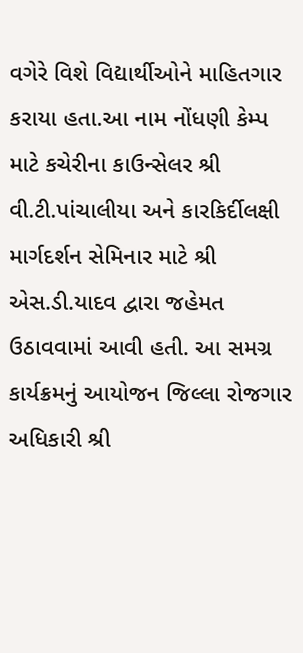વગેરે વિશે વિદ્યાર્થીઓને માહિતગાર કરાયા હતા.આ નામ નોંધણી કેમ્પ માટે કચેરીના કાઉન્સેલર શ્રી વી.ટી.પાંચાલીયા અને કારકિર્દીલક્ષી માર્ગદર્શન સેમિનાર માટે શ્રી એસ.ડી.યાદવ દ્વારા જહેમત ઉઠાવવામાં આવી હતી. આ સમગ્ર કાર્યક્રમનું આયોજન જિલ્લા રોજગાર અધિકારી શ્રી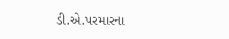ડી.એ.પરમારના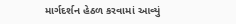માર્ગદર્શન હેઠળ કરવામાં આવ્યું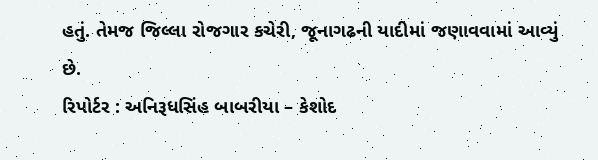હતું. તેમજ જિલ્લા રોજગાર કચેરી, જૂનાગઢની યાદીમાં જણાવવામાં આવ્યું છે.
રિપોર્ટર : અનિરૂધસિંહ બાબરીયા – કેશોદ